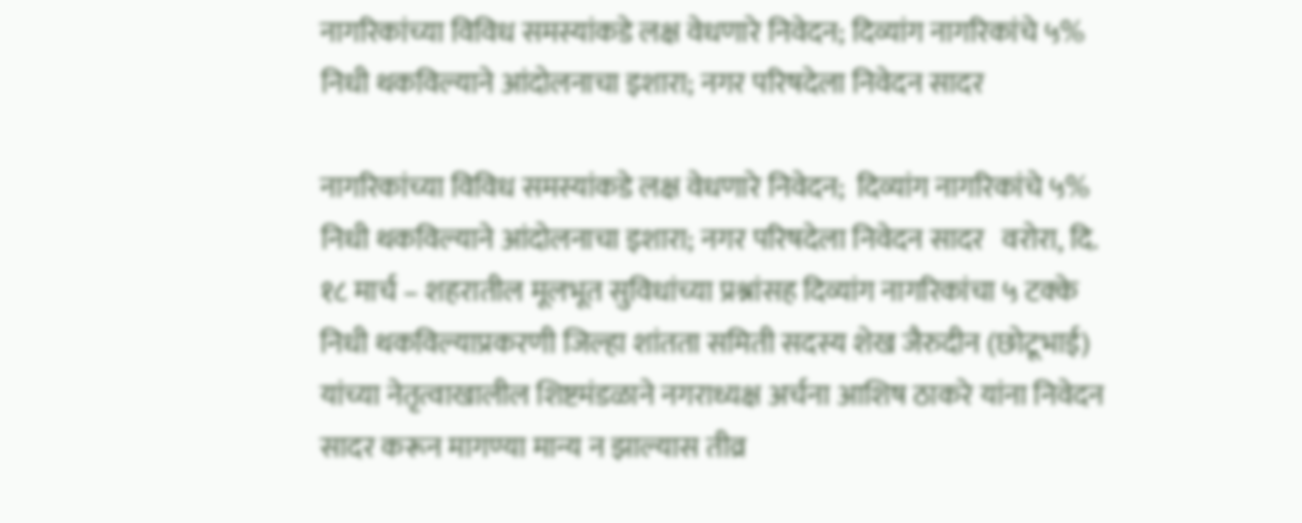नागरिकांच्या विविध समस्यांकडे लक्ष वेधणारे निवेदन; दिव्यांग नागरिकांचे ५% निधी थकविल्याने आंदोलनाचा इशारा; नगर परिषदेला निवेदन सादर

नागरिकांच्या विविध समस्यांकडे लक्ष वेधणारे निवेदन;  दिव्यांग नागरिकांचे ५% निधी थकविल्याने आंदोलनाचा इशारा; नगर परिषदेला निवेदन सादर   वरोरा, दि. १८ मार्च – शहरातील मूलभूत सुविधांच्या प्रश्नांसह दिव्यांग नागरिकांचा ५ टक्के निधी थकविल्याप्रकरणी जिल्हा शांतता समिती सदस्य शेख जैरुदीन (छोटूभाई) यांच्या नेतृत्वाखालील शिष्टमंडळाने नगराध्यक्ष अर्चना आशिष ठाकरे यांना निवेदन सादर करून मागण्या मान्य न झाल्यास तीव्र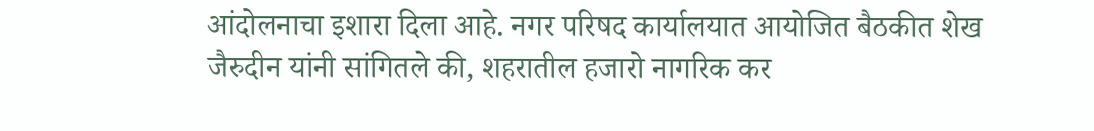आंदोलनाचा इशारा दिला आहे. नगर परिषद कार्यालयात आयोजित बैठकीत शेख जैरुदीन यांनी सांगितले की, शहरातील हजारो नागरिक कर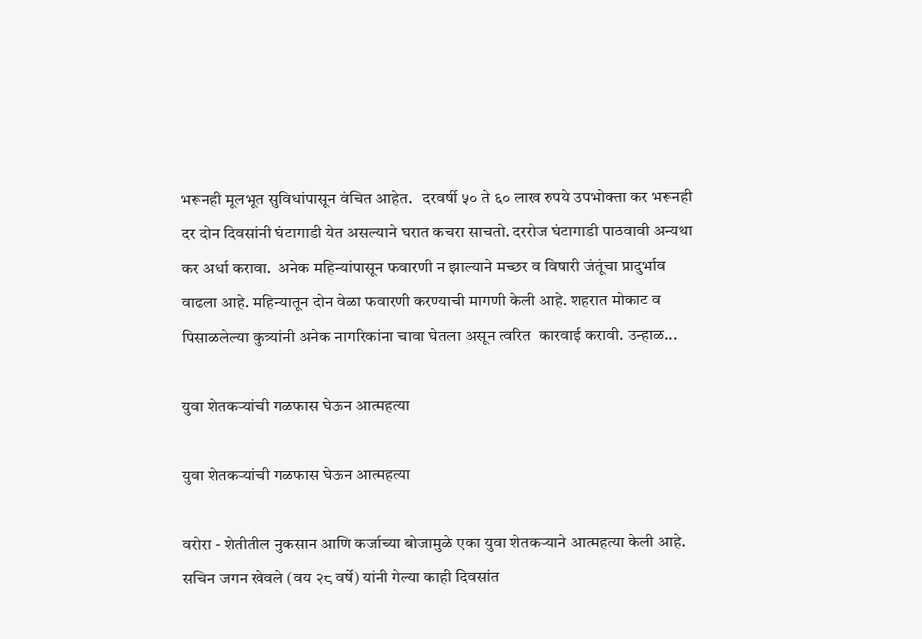भरूनही मूलभूत सुविधांपासून वंचित आहेत.   दरवर्षी ५० ते ६० लाख रुपये उपभोक्ता कर भरूनही दर दोन दिवसांनी घंटागाडी येत असल्याने घरात कचरा साचतो. दररोज घंटागाडी पाठवावी अन्यथा कर अर्धा करावा.  अनेक महिन्यांपासून फवारणी न झाल्याने मच्छर व विषारी जंतूंचा प्रादुर्भाव वाढला आहे. महिन्यातून दोन वेळा फवारणी करण्याची मागणी केली आहे. शहरात मोकाट व पिसाळलेल्या कुत्र्यांनी अनेक नागरिकांना चावा घेतला असून त्वरित  कारवाई करावी. उन्हाळ...

युवा शेतकऱ्यांची गळफास घेऊन आत्महत्या

युवा शेतकऱ्यांची गळफास घेऊन आत्महत्या

वरोरा - शेतीतील नुकसान आणि कर्जाच्या बोजामुळे एका युवा शेतकऱ्याने आत्महत्या केली आहे. सचिन जगन खेवले (वय २८ वर्षे) यांनी गेल्या काही दिवसांत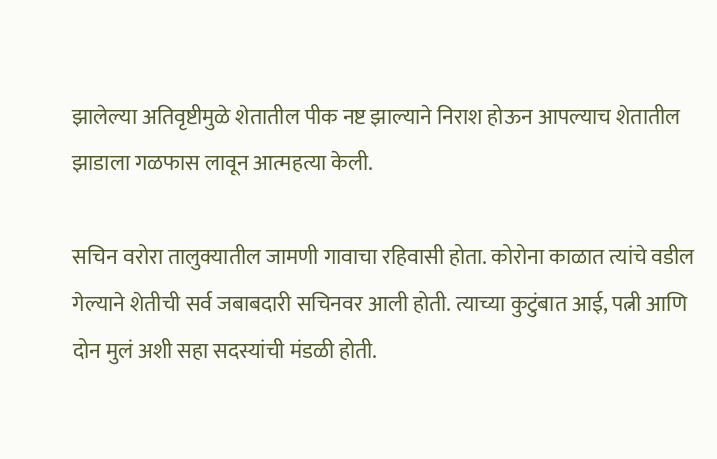झालेल्या अतिवृष्टीमुळे शेतातील पीक नष्ट झाल्याने निराश होऊन आपल्याच शेतातील झाडाला गळफास लावून आत्महत्या केली.

सचिन वरोरा तालुक्यातील जामणी गावाचा रहिवासी होता. कोरोना काळात त्यांचे वडील गेल्याने शेतीची सर्व जबाबदारी सचिनवर आली होती. त्याच्या कुटुंबात आई, पत्नी आणि दोन मुलं अशी सहा सदस्यांची मंडळी होती.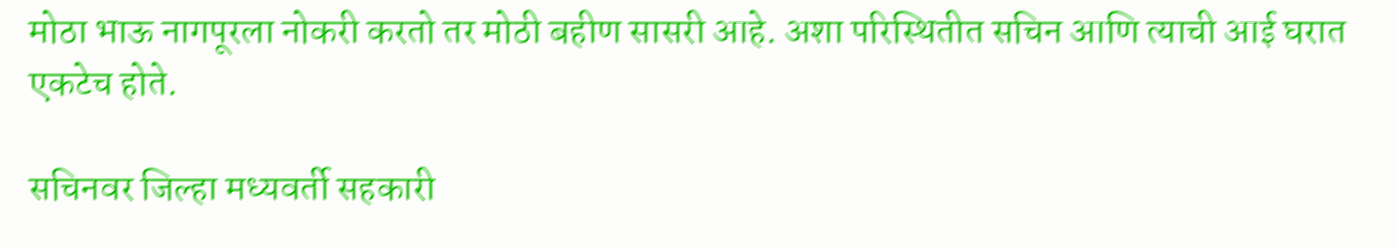मोठा भाऊ नागपूरला नोकरी करतो तर मोठी बहीण सासरी आहे. अशा परिस्थितीत सचिन आणि त्याची आई घरात एकटेच होते.

सचिनवर जिल्हा मध्यवर्ती सहकारी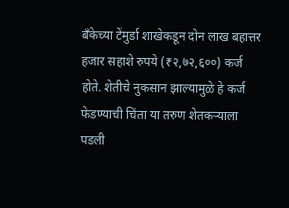बँकेच्या टेंमुर्डा शाखेकडून दोन लाख बहात्तर हजार सहाशे रुपये (₹२,७२,६००) कर्ज होते. शेतीचे नुकसान झाल्यामुळे हे कर्ज फेडण्याची चिंता या तरुण शेतकऱ्याला पडली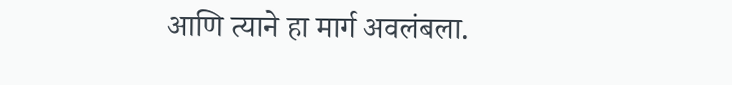आणि त्याने हा मार्ग अवलंबला.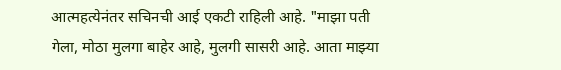आत्महत्येनंतर सचिनची आई एकटी राहिली आहे. "माझा पती गेला, मोठा मुलगा बाहेर आहे, मुलगी सासरी आहे. आता माझ्या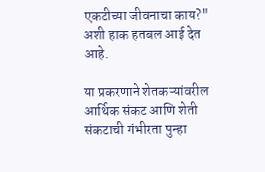एकटीच्या जीवनाचा काय?" अशी हाक हतबल आई देत आहे.

या प्रकरणाने शेतकऱ्यांवरील आर्थिक संकट आणि शेती संकटाची गंभीरता पुन्हा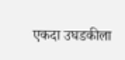एकदा उघडकीला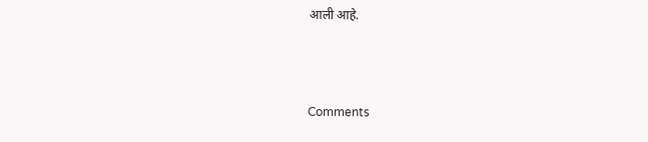आली आहे.



Comments